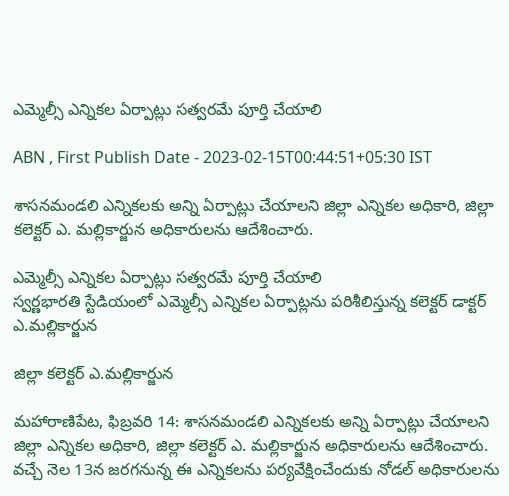ఎమ్మెల్సీ ఎన్నికల ఏర్పాట్లు సత్వరమే పూర్తి చేయాలి

ABN , First Publish Date - 2023-02-15T00:44:51+05:30 IST

శాసనమండలి ఎన్నికలకు అన్ని ఏర్పాట్లు చేయాలని జిల్లా ఎన్నికల అధికారి, జిల్లా కలెక్టర్‌ ఎ. మల్లికార్జున అధికారులను ఆదేశించారు.

ఎమ్మెల్సీ ఎన్నికల ఏర్పాట్లు సత్వరమే పూర్తి చేయాలి
స్వర్ణభారతి స్టేడియంలో ఎమ్మెల్సీ ఎన్నికల ఏర్పాట్లను పరిశీలిస్తున్న కలెక్టర్‌ డాక్టర్‌ ఎ.మల్లికార్జున

జిల్లా కలెక్టర్‌ ఎ.మల్లికార్జున

మహారాణిపేట, ఫిబ్రవరి 14: శాసనమండలి ఎన్నికలకు అన్ని ఏర్పాట్లు చేయాలని జిల్లా ఎన్నికల అధికారి, జిల్లా కలెక్టర్‌ ఎ. మల్లికార్జున అధికారులను ఆదేశించారు. వచ్చే నెల 13న జరగనున్న ఈ ఎన్నికలను పర్యవేక్షించేందుకు నోడల్‌ అధికారులను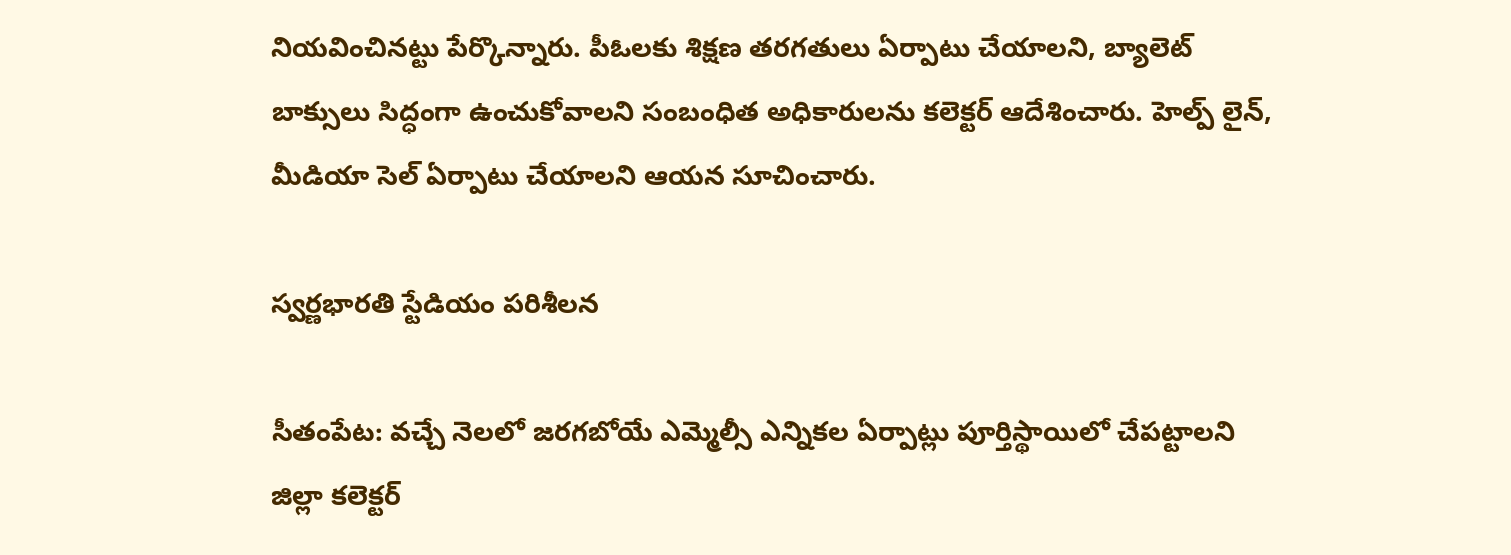నియవించినట్టు పేర్కొన్నారు. పీఓలకు శిక్షణ తరగతులు ఏర్పాటు చేయాలని, బ్యాలెట్‌ బాక్సులు సిద్ధంగా ఉంచుకోవాలని సంబంధిత అధికారులను కలెక్టర్‌ ఆదేశించారు. హెల్ప్‌ లైన్‌, మీడియా సెల్‌ ఏర్పాటు చేయాలని ఆయన సూచించారు.

స్వర్ణభారతి స్టేడియం పరిశీలన

సీతంపేట: వచ్చే నెలలో జరగబోయే ఎమ్మెల్సీ ఎన్నికల ఏర్పాట్లు పూర్తిస్థాయిలో చేపట్టాలని జిల్లా కలెక్టర్‌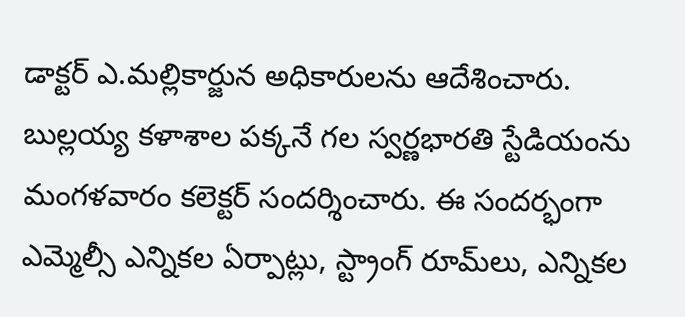డాక్టర్‌ ఎ.మల్లికార్జున అధికారులను ఆదేశించారు. బుల్లయ్య కళాశాల పక్కనే గల స్వర్ణభారతి స్టేడియంను మంగళవారం కలెక్టర్‌ సందర్శించారు. ఈ సందర్భంగా ఎమ్మెల్సీ ఎన్నికల ఏర్పాట్లు, స్ట్రాంగ్‌ రూమ్‌లు, ఎన్నికల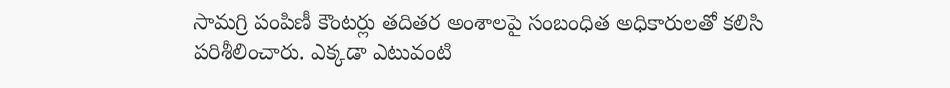సామగ్రి పంపిణీ కౌంటర్లు తదితర అంశాలపై సంబంధిత అధికారులతో కలిసి పరిశీలించారు. ఎక్కడా ఎటువంటి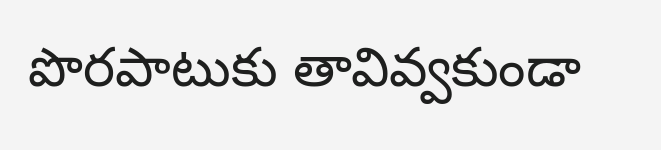పొరపాటుకు తావివ్వకుండా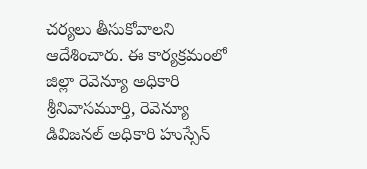చర్యలు తీసుకోవాలని ఆదేశించారు. ఈ కార్యక్రమంలో జిల్లా రెవెన్యూ అధికారి శ్రీనివాసమూర్తి, రెవెన్యూ డివిజనల్‌ అధికారి హుస్సేన్‌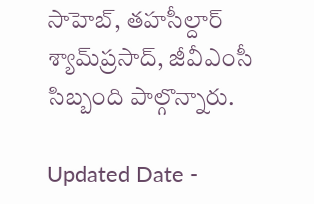సాహెబ్‌, తహసీల్దార్‌ శ్యామ్‌ప్రసాద్‌, జీవీఎంసీ సిబ్బంది పాల్గొన్నారు.

Updated Date -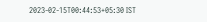2023-02-15T00:44:53+05:30 IST